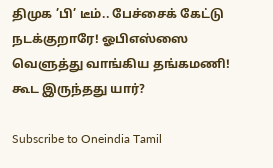திமுக ’பி’ டீம்.. பேச்சைக் கேட்டு நடக்குறாரே! ஓபிஎஸ்ஸை வெளுத்து வாங்கிய தங்கமணி! கூட இருந்தது யார்?

Subscribe to Oneindia Tamil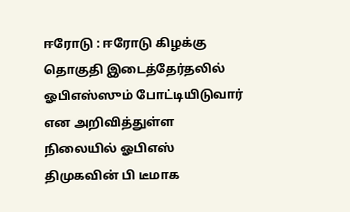ஈரோடு : ஈரோடு கிழக்கு தொகுதி இடைத்தேர்தலில் ஓபிஎஸ்ஸும் போட்டியிடுவார் என அறிவித்துள்ள நிலையில் ஓபிஎஸ் திமுகவின் பி டீமாக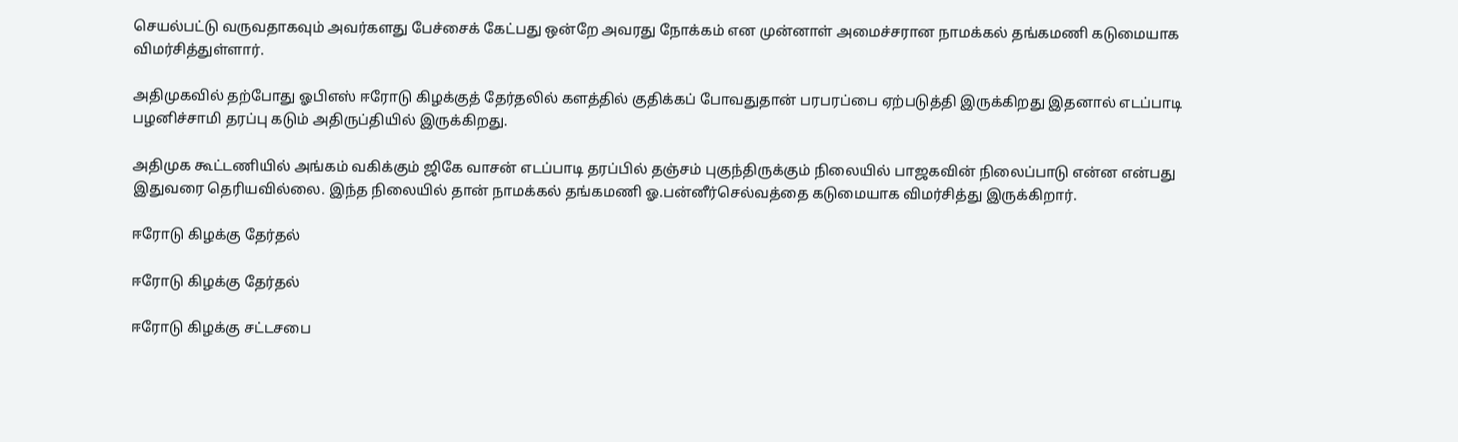செயல்பட்டு வருவதாகவும் அவர்களது பேச்சைக் கேட்பது ஒன்றே அவரது நோக்கம் என முன்னாள் அமைச்சரான நாமக்கல் தங்கமணி கடுமையாக விமர்சித்துள்ளார்.

அதிமுகவில் தற்போது ஓபிஎஸ் ஈரோடு கிழக்குத் தேர்தலில் களத்தில் குதிக்கப் போவதுதான் பரபரப்பை ஏற்படுத்தி இருக்கிறது இதனால் எடப்பாடி பழனிச்சாமி தரப்பு கடும் அதிருப்தியில் இருக்கிறது.

அதிமுக கூட்டணியில் அங்கம் வகிக்கும் ஜிகே வாசன் எடப்பாடி தரப்பில் தஞ்சம் புகுந்திருக்கும் நிலையில் பாஜகவின் நிலைப்பாடு என்ன என்பது இதுவரை தெரியவில்லை. இந்த நிலையில் தான் நாமக்கல் தங்கமணி ஓ.பன்னீர்செல்வத்தை கடுமையாக விமர்சித்து இருக்கிறார்.

ஈரோடு கிழக்கு தேர்தல்

ஈரோடு கிழக்கு தேர்தல்

ஈரோடு கிழக்கு சட்டசபை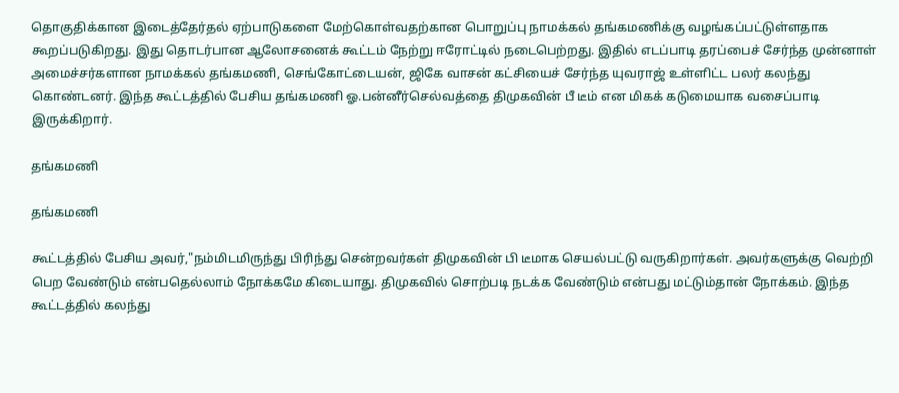தொகுதிக்கான இடைத்தேர்தல் ஏற்பாடுகளை மேற்கொள்வதற்கான பொறுப்பு நாமக்கல் தங்கமணிக்கு வழங்கப்பட்டுள்ளதாக கூறப்படுகிறது. இது தொடர்பான ஆலோசனைக் கூட்டம் நேற்று ஈரோட்டில் நடைபெற்றது. இதில் எடப்பாடி தரப்பைச் சேர்ந்த முன்னாள் அமைச்சர்களான நாமக்கல் தங்கமணி, செங்கோட்டையன், ஜிகே வாசன் கட்சியைச் சேர்ந்த யுவராஜ் உள்ளிட்ட பலர் கலந்து கொண்டனர். இந்த கூட்டத்தில் பேசிய தங்கமணி ஓ.பன்னீர்செல்வத்தை திமுகவின் பீ டீம் என மிகக் கடுமையாக வசைப்பாடி இருக்கிறார்.

தங்கமணி

தங்கமணி

கூட்டத்தில் பேசிய அவர்,"நம்மிடமிருந்து பிரிந்து சென்றவர்கள் திமுகவின் பி டீமாக செயல்பட்டு வருகிறார்கள். அவர்களுக்கு வெற்றி பெற வேண்டும் என்பதெல்லாம் நோக்கமே கிடையாது. திமுகவில் சொற்படி நடக்க வேண்டும் என்பது மட்டும்தான் நோக்கம். இந்த கூட்டத்தில் கலந்து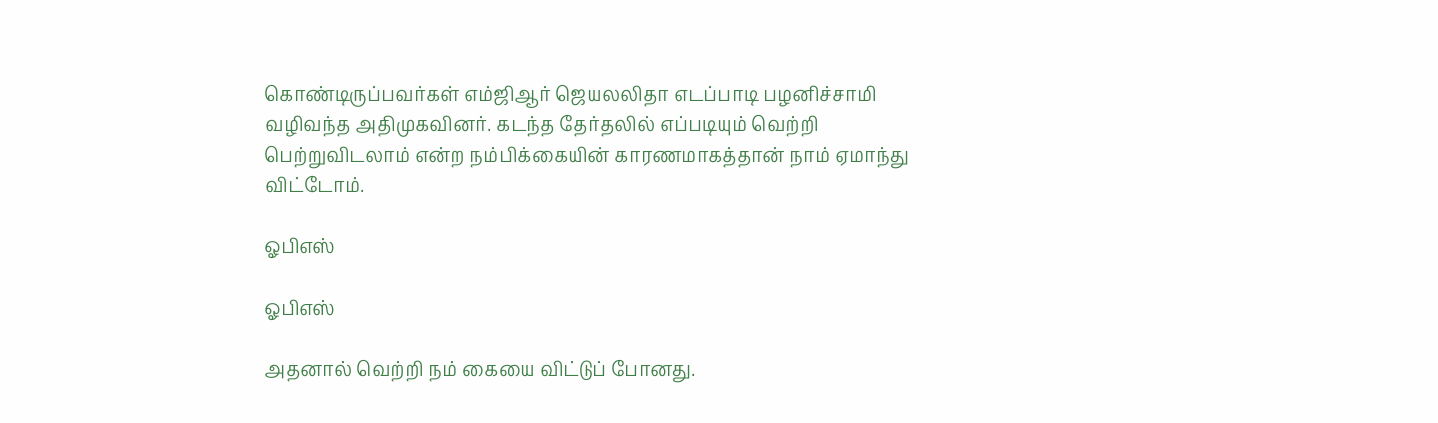கொண்டிருப்பவர்கள் எம்ஜிஆர் ஜெயலலிதா எடப்பாடி பழனிச்சாமி வழிவந்த அதிமுகவினர். கடந்த தேர்தலில் எப்படியும் வெற்றி பெற்றுவிடலாம் என்ற நம்பிக்கையின் காரணமாகத்தான் நாம் ஏமாந்து விட்டோம்.

ஓபிஎஸ்

ஓபிஎஸ்

அதனால் வெற்றி நம் கையை விட்டுப் போனது.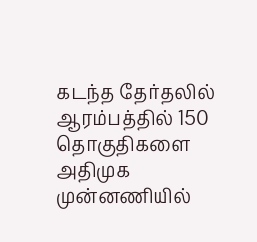கடந்த தேர்தலில் ஆரம்பத்தில் 150 தொகுதிகளை அதிமுக முன்னணியில்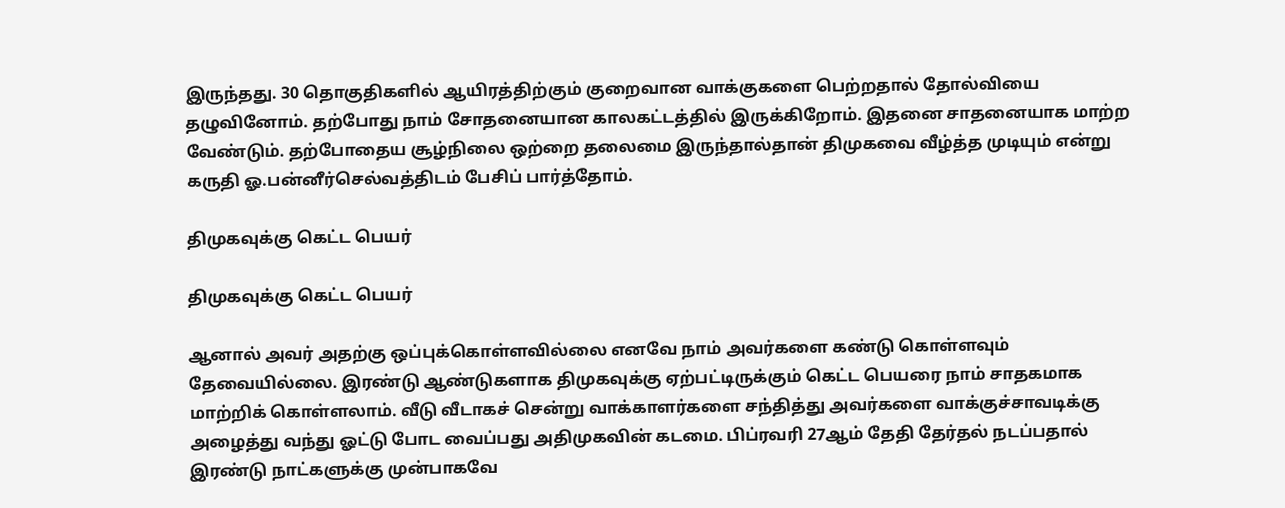இருந்தது. 30 தொகுதிகளில் ஆயிரத்திற்கும் குறைவான வாக்குகளை பெற்றதால் தோல்வியை தழுவினோம். தற்போது நாம் சோதனையான காலகட்டத்தில் இருக்கிறோம். இதனை சாதனையாக மாற்ற வேண்டும். தற்போதைய சூழ்நிலை ஒற்றை தலைமை இருந்தால்தான் திமுகவை வீழ்த்த முடியும் என்று கருதி ஓ.பன்னீர்செல்வத்திடம் பேசிப் பார்த்தோம்.

திமுகவுக்கு கெட்ட பெயர்

திமுகவுக்கு கெட்ட பெயர்

ஆனால் அவர் அதற்கு ஒப்புக்கொள்ளவில்லை எனவே நாம் அவர்களை கண்டு கொள்ளவும் தேவையில்லை. இரண்டு ஆண்டுகளாக திமுகவுக்கு ஏற்பட்டிருக்கும் கெட்ட பெயரை நாம் சாதகமாக மாற்றிக் கொள்ளலாம். வீடு வீடாகச் சென்று வாக்காளர்களை சந்தித்து அவர்களை வாக்குச்சாவடிக்கு அழைத்து வந்து ஓட்டு போட வைப்பது அதிமுகவின் கடமை. பிப்ரவரி 27ஆம் தேதி தேர்தல் நடப்பதால் இரண்டு நாட்களுக்கு முன்பாகவே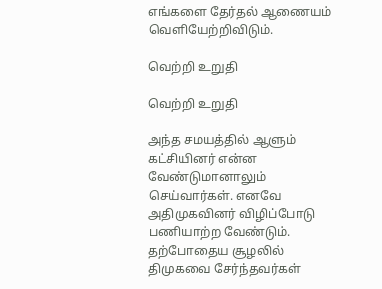எங்களை தேர்தல் ஆணையம் வெளியேற்றிவிடும்.

வெற்றி உறுதி

வெற்றி உறுதி

அந்த சமயத்தில் ஆளும் கட்சியினர் என்ன வேண்டுமானாலும் செய்வார்கள். எனவே அதிமுகவினர் விழிப்போடு பணியாற்ற வேண்டும். தற்போதைய சூழலில் திமுகவை சேர்ந்தவர்கள்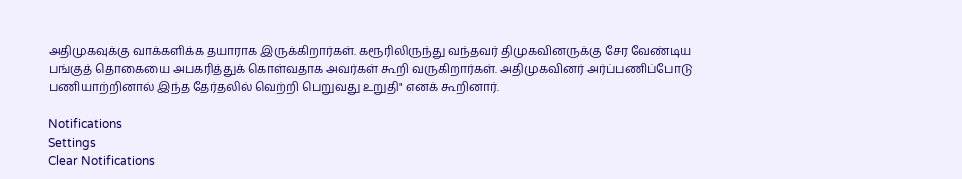அதிமுகவுக்கு வாக்களிக்க தயாராக இருக்கிறார்கள். கரூரிலிருந்து வந்தவர் திமுகவினருக்கு சேர வேண்டிய பங்குத் தொகையை அபகரித்துக் கொள்வதாக அவர்கள் கூறி வருகிறார்கள். அதிமுகவினர் அர்ப்பணிப்போடு பணியாற்றினால் இந்த தேர்தலில் வெற்றி பெறுவது உறுதி" எனக் கூறினார்.

Notifications
Settings
Clear Notifications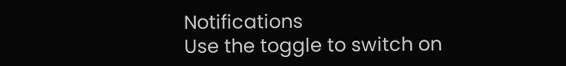Notifications
Use the toggle to switch on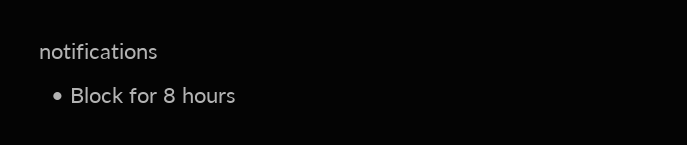notifications
  • Block for 8 hours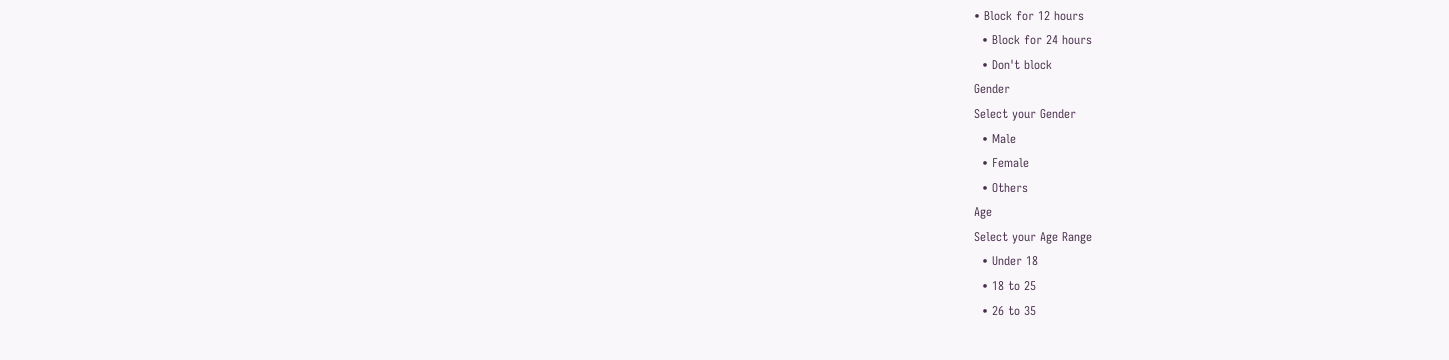• Block for 12 hours
  • Block for 24 hours
  • Don't block
Gender
Select your Gender
  • Male
  • Female
  • Others
Age
Select your Age Range
  • Under 18
  • 18 to 25
  • 26 to 35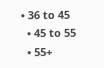• 36 to 45
  • 45 to 55
  • 55+